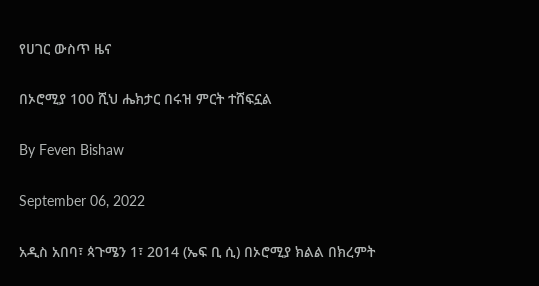የሀገር ውስጥ ዜና

በኦሮሚያ 100 ሺህ ሔክታር በሩዝ ምርት ተሸፍኗል

By Feven Bishaw

September 06, 2022

አዲስ አበባ፣ ጳጉሜን 1፣ 2014 (ኤፍ ቢ ሲ) በኦሮሚያ ክልል በክረምት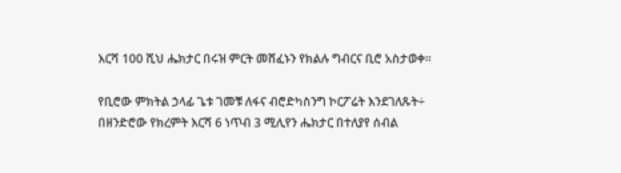እርሻ 100 ሺህ ሔክታር በሩዝ ምርት መሸፈኑን የክልሉ ግብርና ቢሮ አስታወቀ፡፡

የቢሮው ምክትል ኃላፊ ጌቱ ገመቹ ለፋና ብሮድካስንግ ኮርፖሬት እንደገለጹት÷ በዘንድሮው የክረምት እርሻ 6 ነጥብ 3 ሚሊየን ሔክታር በተለያየ ሰብል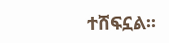ተሸፍኗል፡፡